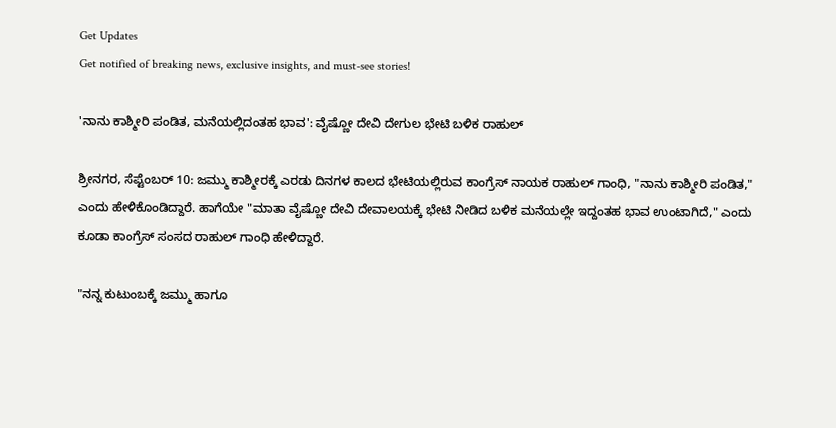Get Updates
Get notified of breaking news, exclusive insights, and must-see stories!

'ನಾನು ಕಾಶ್ಮೀರಿ ಪಂಡಿತ, ಮನೆಯಲ್ಲಿದಂತಹ ಭಾವ': ವೈಷ್ಣೋ ದೇವಿ ದೇಗುಲ ಭೇಟಿ ಬಳಿಕ ರಾಹುಲ್‌

ಶ್ರೀನಗರ, ಸೆಪ್ಟೆಂಬರ್‌ 10: ಜಮ್ಮು ಕಾಶ್ಮೀರಕ್ಕೆ ಎರಡು ದಿನಗಳ ಕಾಲದ ಭೇಟಿಯಲ್ಲಿರುವ ಕಾಂಗ್ರೆಸ್‌ ನಾಯಕ ರಾಹುಲ್‌ ಗಾಂಧಿ, "ನಾನು ಕಾಶ್ಮೀರಿ ಪಂಡಿತ," ಎಂದು ಹೇಳಿಕೊಂಡಿದ್ದಾರೆ. ಹಾಗೆಯೇ "ಮಾತಾ ವೈಷ್ಣೋ ದೇವಿ ದೇವಾಲಯಕ್ಕೆ ಭೇಟಿ ನೀಡಿದ ಬಳಿಕ ಮನೆಯಲ್ಲೇ ಇದ್ದಂತಹ ಭಾವ ಉಂಟಾಗಿದೆ," ಎಂದು ಕೂಡಾ ಕಾಂಗ್ರೆಸ್‌ ಸಂಸದ ರಾಹುಲ್‌ ಗಾಂಧಿ ಹೇಳಿದ್ದಾರೆ.

"ನನ್ನ ಕುಟುಂಬಕ್ಕೆ ಜಮ್ಮು ಹಾಗೂ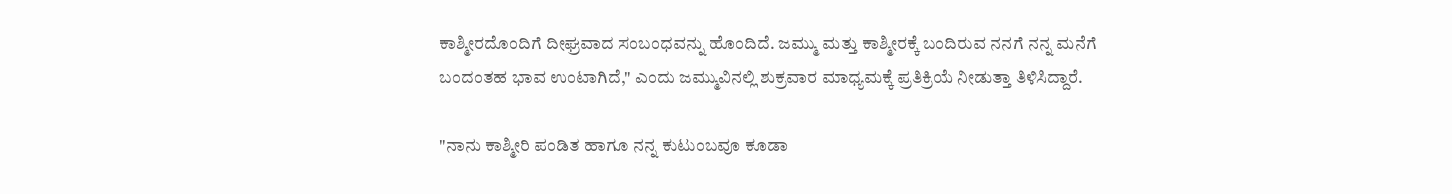ಕಾಶ್ಮೀರದೊಂದಿಗೆ ದೀಘ್ರವಾದ ಸಂಬಂಧವನ್ನು ಹೊಂದಿದೆ. ಜಮ್ಮು ಮತ್ತು ಕಾಶ್ಮೀರಕ್ಕೆ ಬಂದಿರುವ ನನಗೆ ನನ್ನ ಮನೆಗೆ ಬಂದಂತಹ ಭಾವ ಉಂಟಾಗಿದೆ," ಎಂದು ಜಮ್ಮುವಿನಲ್ಲಿ ಶುಕ್ರವಾರ ಮಾಧ್ಯಮಕ್ಕೆ ಪ್ರತಿಕ್ರಿಯೆ ನೀಡುತ್ತಾ ತಿಳಿಸಿದ್ದಾರೆ.

"ನಾನು ಕಾಶ್ಮೀರಿ ಪಂಡಿತ ಹಾಗೂ ನನ್ನ ಕುಟುಂಬವೂ ಕೂಡಾ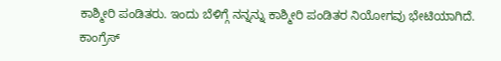ಕಾಶ್ಮೀರಿ ಪಂಡಿತರು. ಇಂದು ಬೆಳಿಗ್ಗೆ ನನ್ನನ್ನು ಕಾಶ್ಮೀರಿ ಪಂಡಿತರ ನಿಯೋಗವು ಭೇಟಿಯಾಗಿದೆ. ಕಾಂಗ್ರೆಸ್‌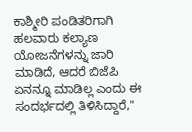ಕಾಶ್ಮೀರಿ ಪಂಡಿತರಿಗಾಗಿ ಹಲವಾರು ಕಲ್ಯಾಣ ಯೋಜನೆಗಳನ್ನು ಜಾರಿ ಮಾಡಿದೆ, ಆದರೆ ಬಿಜೆಪಿ ಏನನ್ನೂ ಮಾಡಿಲ್ಲ ಎಂದು ಈ ಸಂದರ್ಭದಲ್ಲಿ ತಿಳಿಸಿದ್ದಾರೆ,"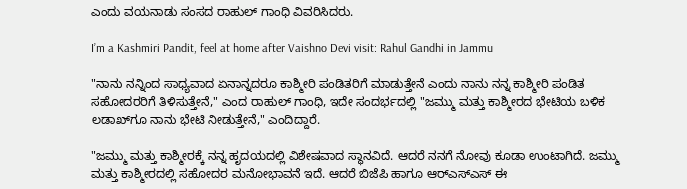ಎಂದು ವಯನಾಡು ಸಂಸದ ರಾಹುಲ್‌ ಗಾಂಧಿ ವಿವರಿಸಿದರು.

I’m a Kashmiri Pandit, feel at home after Vaishno Devi visit: Rahul Gandhi in Jammu

"ನಾನು ನನ್ನಿಂದ ಸಾಧ್ಯವಾದ ಏನಾನ್ನದರೂ ಕಾಶ್ಮೀರಿ ಪಂಡಿತರಿಗೆ ಮಾಡುತ್ತೇನೆ ಎಂದು ನಾನು ನನ್ನ ಕಾಶ್ಮೀರಿ ಪಂಡಿತ ಸಹೋದರರಿಗೆ ತಿಳಿಸುತ್ತೇನೆ," ಎಂದ ರಾಹುಲ್‌ ಗಾಂಧಿ, ಇದೇ ಸಂದರ್ಭದಲ್ಲಿ "ಜಮ್ಮು ಮತ್ತು ಕಾಶ್ಮೀರದ ಭೇಟಿಯ ಬಳಿಕ ಲಡಾಖ್‌ಗೂ ನಾನು ಭೇಟಿ ನೀಡುತ್ತೇನೆ," ಎಂದಿದ್ದಾರೆ.

"ಜಮ್ಮು ಮತ್ತು ಕಾಶ್ಮೀರಕ್ಕೆ ನನ್ನ ಹೃದಯದಲ್ಲಿ ವಿಶೇಷವಾದ ಸ್ಥಾನವಿದೆ. ಆದರೆ ನನಗೆ ನೋವು ಕೂಡಾ ಉಂಟಾಗಿದೆ. ಜಮ್ಮು ಮತ್ತು ಕಾಶ್ಮೀರದಲ್ಲಿ ಸಹೋದರ ಮನೋಭಾವನೆ ಇದೆ. ಆದರೆ ಬಿಜೆಪಿ ಹಾಗೂ ಆರ್‌ಎಸ್‌ಎಸ್‌ ಈ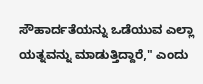ಸೌಹಾರ್ದತೆಯನ್ನು ಒಡೆಯುವ ಎಲ್ಲಾ ಯತ್ನವನ್ನು ಮಾಡುತ್ತಿದ್ದಾರೆ," ಎಂದು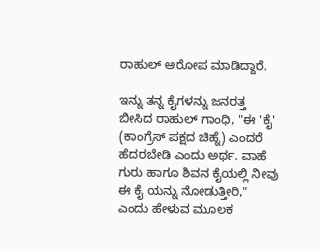ರಾಹುಲ್‌ ಆರೋಪ ಮಾಡಿದ್ದಾರೆ.

ಇನ್ನು ತನ್ನ ಕೈಗಳನ್ನು ಜನರತ್ತ ಬೀಸಿದ ರಾಹುಲ್‌ ಗಾಂಧಿ, "ಈ 'ಕೈ' (ಕಾಂಗ್ರೆಸ್‌ ಪಕ್ಷದ ಚಿಹ್ನೆ) ಎಂದರೆ ಹೆದರಬೇಡಿ ಎಂದು ಅರ್ಥ. ವಾಹೆ ಗುರು ಹಾಗೂ ಶಿವನ ಕೈಯಲ್ಲಿ ನೀವು ಈ ಕೈ ಯನ್ನು ನೋಡುತ್ತೀರಿ," ಎಂದು ಹೇಳುವ ಮೂಲಕ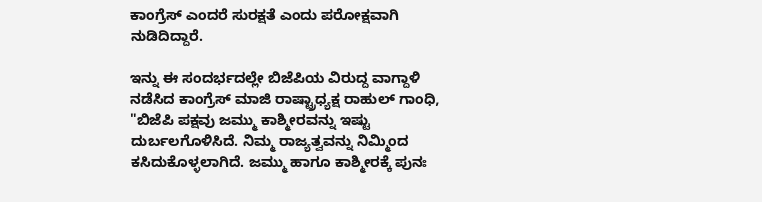ಕಾಂಗ್ರೆಸ್‌ ಎಂದರೆ ಸುರಕ್ಷತೆ ಎಂದು ಪರೋಕ್ಷವಾಗಿ ನುಡಿದಿದ್ದಾರೆ.

ಇನ್ನು ಈ ಸಂದರ್ಭದಲ್ಲೇ ಬಿಜೆಪಿಯ ವಿರುದ್ದ ವಾಗ್ದಾಳಿ ನಡೆಸಿದ ಕಾಂಗ್ರೆಸ್‌ ಮಾಜಿ ರಾಷ್ಟ್ರಾಧ್ಯಕ್ಷ ರಾಹುಲ್‌ ಗಾಂಧಿ, "ಬಿಜೆಪಿ ಪಕ್ಷವು ಜಮ್ಮು ಕಾಶ್ಮೀರವನ್ನು ಇಷ್ಟು ದುರ್ಬಲಗೊಳಿಸಿದೆ. ನಿಮ್ಮ ರಾಜ್ಯತ್ವವನ್ನು ನಿಮ್ಮಿಂದ ಕಸಿದುಕೊಳ್ಳಲಾಗಿದೆ. ಜಮ್ಮು ಹಾಗೂ ಕಾಶ್ಮೀರಕ್ಕೆ ಪುನಃ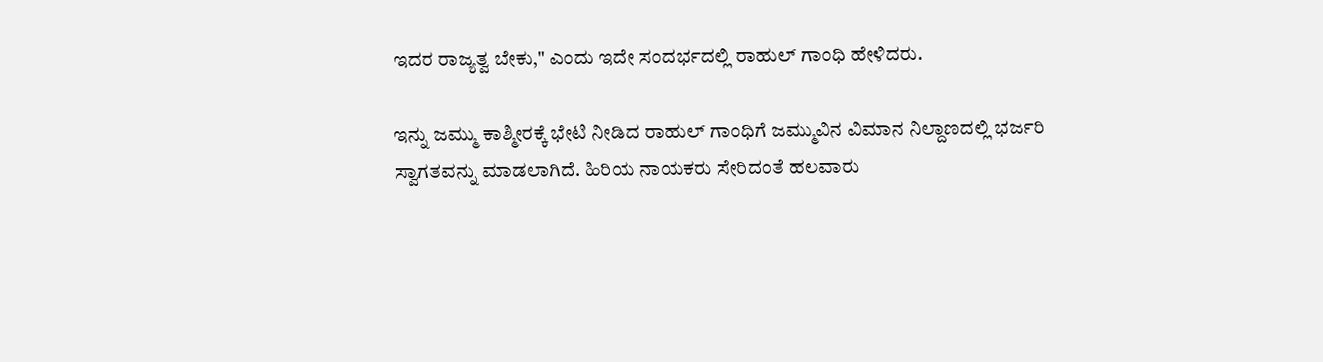ಇದರ ರಾಜ್ಯತ್ವ ಬೇಕು," ಎಂದು ಇದೇ ಸಂದರ್ಭದಲ್ಲಿ ರಾಹುಲ್‌ ಗಾಂಧಿ ಹೇಳಿದರು.

ಇನ್ನು ಜಮ್ಮು ಕಾಶ್ಮೀರಕ್ಕೆ ಭೇಟಿ ನೀಡಿದ ರಾಹುಲ್‌ ಗಾಂಧಿಗೆ ಜಮ್ಮುವಿನ ವಿಮಾನ ನಿಲ್ದಾಣದಲ್ಲಿ ಭರ್ಜರಿ ಸ್ವಾಗತವನ್ನು ಮಾಡಲಾಗಿದೆ. ಹಿರಿಯ ನಾಯಕರು ಸೇರಿದಂತೆ ಹಲವಾರು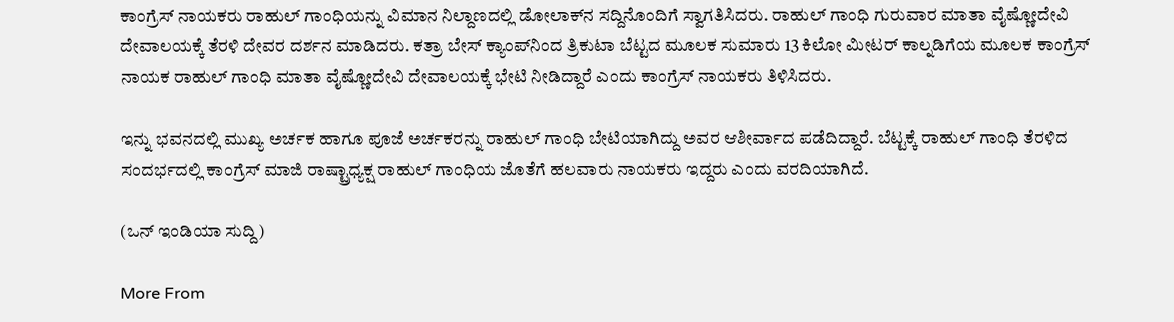ಕಾಂಗ್ರೆಸ್‌ ನಾಯಕರು ರಾಹುಲ್‌ ಗಾಂಧಿಯನ್ನು ವಿಮಾನ ನಿಲ್ದಾಣದಲ್ಲಿ ಡೋಲಾಕ್‌ನ ಸದ್ದಿನೊಂದಿಗೆ ಸ್ವಾಗತಿಸಿದರು. ರಾಹುಲ್‌ ಗಾಂಧಿ ಗುರುವಾರ ಮಾತಾ ವೈಷ್ಣೋದೇವಿ ದೇವಾಲಯಕ್ಕೆ ತೆರಳಿ ದೇವರ ದರ್ಶನ ಮಾಡಿದರು. ಕತ್ರಾ ಬೇಸ್ ಕ್ಯಾಂಪ್‌ನಿಂದ ತ್ರಿಕುಟಾ ಬೆಟ್ಟದ ಮೂಲಕ ಸುಮಾರು 13 ಕಿಲೋ ಮೀಟರ್‌ ಕಾಲ್ನಡಿಗೆಯ ಮೂಲಕ ಕಾಂಗ್ರೆಸ್‌ ನಾಯಕ ರಾಹುಲ್‌ ಗಾಂಧಿ ಮಾತಾ ವೈಷ್ಣೋದೇವಿ ದೇವಾಲಯಕ್ಕೆ ಭೇಟಿ ನೀಡಿದ್ದಾರೆ ಎಂದು ಕಾಂಗ್ರೆಸ್‌ ನಾಯಕರು ತಿಳಿಸಿದರು.

ಇನ್ನು ಭವನದಲ್ಲಿ ಮುಖ್ಯ ಅರ್ಚಕ ಹಾಗೂ ಪೂಜೆ ಅರ್ಚಕರನ್ನು ರಾಹುಲ್‌ ಗಾಂಧಿ ಬೇಟಿಯಾಗಿದ್ದು ಅವರ ಆಶೀರ್ವಾದ ಪಡೆದಿದ್ದಾರೆ. ಬೆಟ್ಟಕ್ಕೆ ರಾಹುಲ್‌ ಗಾಂಧಿ ತೆರಳಿದ ಸಂದರ್ಭದಲ್ಲಿ ಕಾಂಗ್ರೆಸ್‌ ಮಾಜಿ ರಾಷ್ಟ್ರಾಧ್ಯಕ್ಷ ರಾಹುಲ್‌ ಗಾಂಧಿಯ ಜೊತೆಗೆ ಹಲವಾರು ನಾಯಕರು ಇದ್ದರು ಎಂದು ವರದಿಯಾಗಿದೆ.

(ಒನ್‌ ಇಂಡಿಯಾ ಸುದ್ದಿ)

More From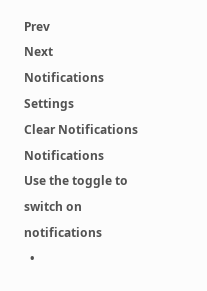Prev
Next
Notifications
Settings
Clear Notifications
Notifications
Use the toggle to switch on notifications
  •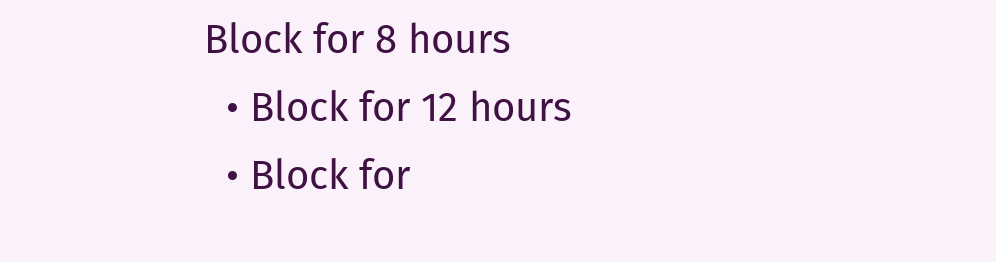Block for 8 hours
  • Block for 12 hours
  • Block for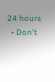24 hours
  • Don't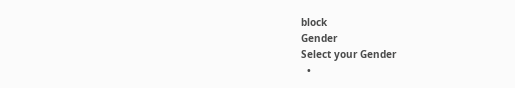block
Gender
Select your Gender
  •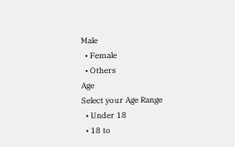Male
  • Female
  • Others
Age
Select your Age Range
  • Under 18
  • 18 to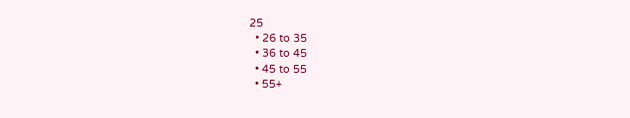25
  • 26 to 35
  • 36 to 45
  • 45 to 55
  • 55+